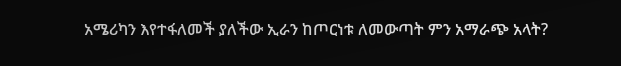አሜሪካን እየተፋለመች ያለችው ኢራን ከጦርነቱ ለመውጣት ምን አማራጭ አላት?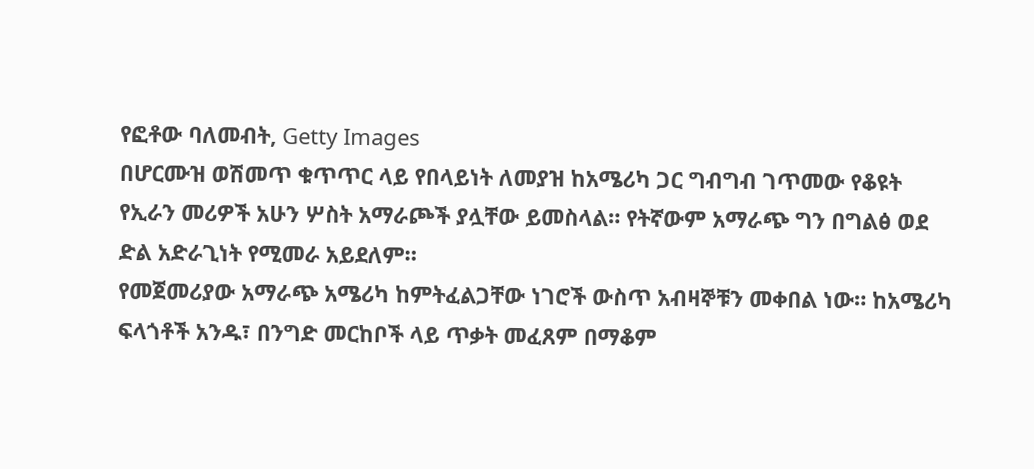የፎቶው ባለመብት, Getty Images
በሆርሙዝ ወሽመጥ ቁጥጥር ላይ የበላይነት ለመያዝ ከአሜሪካ ጋር ግብግብ ገጥመው የቆዩት የኢራን መሪዎች አሁን ሦስት አማራጮች ያሏቸው ይመስላል። የትኛውም አማራጭ ግን በግልፅ ወደ ድል አድራጊነት የሚመራ አይደለም።
የመጀመሪያው አማራጭ አሜሪካ ከምትፈልጋቸው ነገሮች ውስጥ አብዛኞቹን መቀበል ነው። ከአሜሪካ ፍላጎቶች አንዱ፣ በንግድ መርከቦች ላይ ጥቃት መፈጸም በማቆም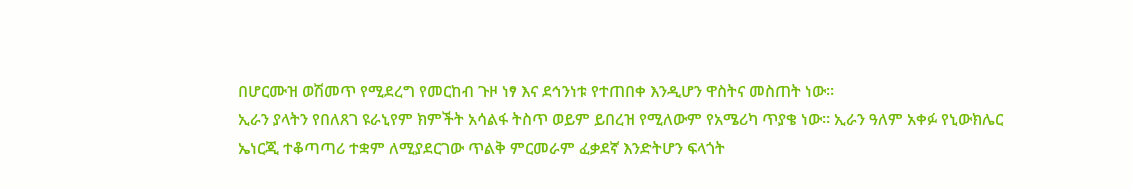በሆርሙዝ ወሽመጥ የሚደረግ የመርከብ ጉዞ ነፃ እና ደኅንነቱ የተጠበቀ እንዲሆን ዋስትና መስጠት ነው።
ኢራን ያላትን የበለጸገ ዩራኒየም ክምችት አሳልፋ ትስጥ ወይም ይበረዝ የሚለውም የአሜሪካ ጥያቄ ነው። ኢራን ዓለም አቀፉ የኒውክሌር ኤነርጂ ተቆጣጣሪ ተቋም ለሚያደርገው ጥልቅ ምርመራም ፈቃደኛ እንድትሆን ፍላጎት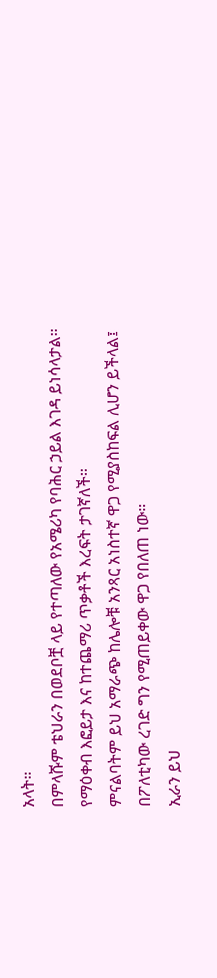አላት።
በምላሹም ቴህራን በወደቦቿ ላይ የተጣለው የአሜሪካ የባሕር ኃይል እገዳ ይነሳላታል። የማዕቀብ እፎይታ እና ከተጨማሪ ጥቃቶች እረፍት ታገኛለች።
ምናልባትም ይህ አማራጭ ከሌሎቹ አንጻር አነስተኛ ዋጋ የሚያስከፍል ሊሆን ይችላል፤ በፖለቲካው ረገድ ግን የሚጠይቀው ዋጋ የበለጠ ነው።
ኢራን ይህ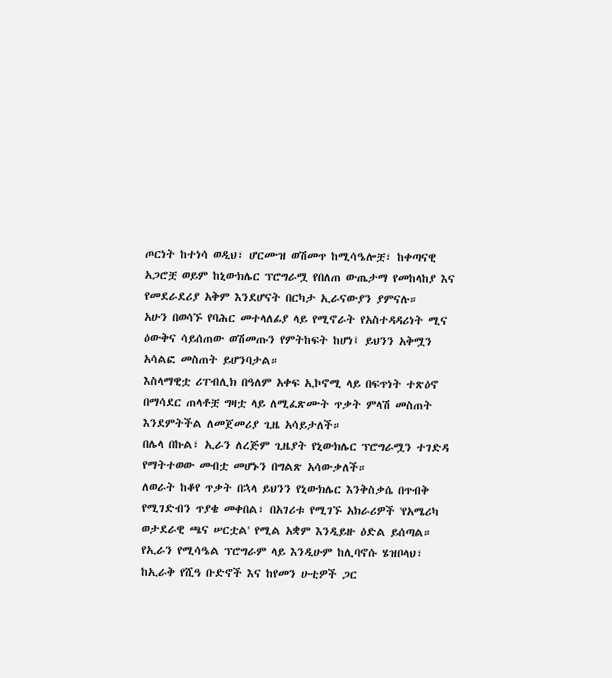ጦርነት ከተነሳ ወዲህ፣ ሆርሙዝ ወሽመጥ ከሚሳዔሎቿ፣ ከቀጣናዊ አጋሮቿ ወይም ከኒውክሌር ፕሮግራሟ የበለጠ ውጤታማ የመከላከያ እና የመደራደሪያ አቅም እንደሆናት በርካታ ኢራናውያን ያምናሉ።
አሁን በወሳኙ የባሕር መተላለፊያ ላይ የሚኖራት የአስተዳዳሪነት ሚና ዕውቅና ሳይሰጠው ወሽመጡን የምትከፍት ከሆነ፤ ይህንን አቅሟን አሳልፎ መስጠት ይሆንባታል።
እስላማዊቷ ሪፐብሊክ በዓለም አቀፍ ኢኮኖሚ ላይ በፍጥነት ተጽዕኖ በማሳደር ጠላቶቿ ግዛቷ ላይ ለሚፈጽሙት ጥቃት ምላሽ መስጠት እንደምትችል ለመጀመሪያ ጊዜ አሳይታለች።
በሌላ በኩል፣ ኢራን ለረጅም ጊዜያት የኒውክሌር ፕሮግራሟን ተገድዳ የማትተወው መብቷ መሆኑን በግልጽ አሳውቃለች።
ለወራት ከቆየ ጥቃት በኋላ ይህንን የኒውክሌር እንቅስቃሴ በጥብቅ የሚገድብን ጥያቄ መቀበል፣ በአገሪቱ የሚገኙ አክራሪዎች 'የአሜሪካ ወታደራዊ ጫና ሠርቷል' የሚል አቋም እንዲይዙ ዕድል ይሰጣል።
የኢራን የሚሳዔል ፕሮግራም ላይ እንዲሁም ከሊባኖሱ ሄዝቦላህ፣ ከኢራቅ የሺዓ ቡድኖች እና ከየመን ሁቲዎች ጋር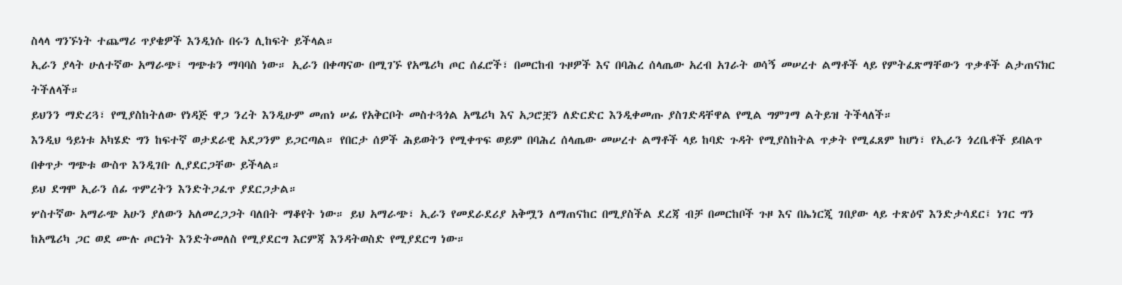ስላላ ግንኙነት ተጨማሪ ጥያቄዎች እንዲነሱ በሩን ሊከፍት ይችላል።
ኢራን ያላት ሁለተኛው አማራጭ፤ ግጭቱን ማባባስ ነው። ኢራን በቀጣናው በሚገኙ የአሜሪካ ጦር ሰፈሮች፣ በመርከብ ጉዞዎች እና በባሕረ ሰላጤው አረብ አገራት ወሳኝ መሠረተ ልማቶች ላይ የምትፈጽማቸውን ጥቃቶች ልታጠናክር ትችለላች።
ይህንን ማድረጓ፣ የሚያስከትለው የነዳጅ ዋጋ ንረት እንዲሁም መጠነ ሠፊ የአቅርቦት መስተጓጎል አሜሪካ እና አጋሮቿን ለድርድር እንዲቀመጡ ያስገድዳቸዋል የሚል ግምገማ ልትይዝ ትችላለች።
እንዲህ ዓይነቱ አካሄድ ግን ከፍተኛ ወታደራዊ አደጋንም ይጋርጣል። የበርታ ሰዎች ሕይወትን የሚቀጥፍ ወይም በባሕረ ሰላጤው መሠረተ ልማቶች ላይ ከባድ ጉዳት የሚያስከትል ጥቃት የሚፈጸም ከሆነ፣ የኢራን ጎረቤቶች ይበልጥ በቀጥታ ግጭቱ ውስጥ እንዲገቡ ሊያደርጋቸው ይችላል።
ይህ ደግሞ ኢራን ሰፊ ጥምረትን እንድትጋፈጥ ያደርጋታል።
ሦስተኛው አማራጭ አሁን ያለውን አለመረጋጋት ባለበት ማቆየት ነው። ይህ አማራጭ፣ ኢራን የመደራደሪያ አቅሟን ለማጠናከር በሚያስችል ደረጃ ብቻ በመርከቦች ጉዞ እና በኤነርጂ ገበያው ላይ ተጽዕኖ እንድታሳደር፤ ነገር ግን ከአሜሪካ ጋር ወደ ሙሉ ጦርነት እንድትመለስ የሚያደርግ እርምጃ እንዳትወስድ የሚያደርግ ነው።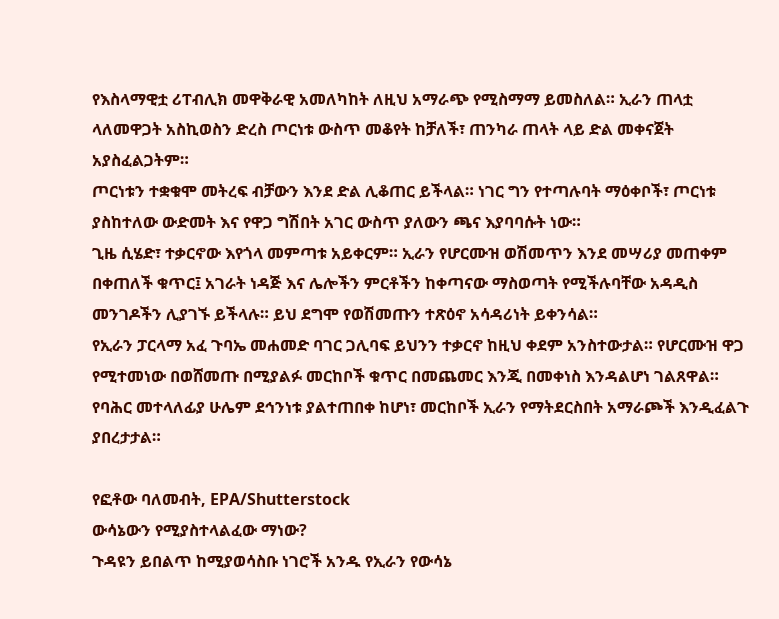የእስላማዊቷ ሪፐብሊክ መዋቅራዊ አመለካከት ለዚህ አማራጭ የሚስማማ ይመስለል። ኢራን ጠላቷ ላለመዋጋት አስኪወስን ድረስ ጦርነቱ ውስጥ መቆየት ከቻለች፣ ጠንካራ ጠላት ላይ ድል መቀናጀት አያስፈልጋትም።
ጦርነቱን ተቋቁሞ መትረፍ ብቻውን እንደ ድል ሊቆጠር ይችላል። ነገር ግን የተጣሉባት ማዕቀቦች፣ ጦርነቱ ያስከተለው ውድመት እና የዋጋ ግሽበት አገር ውስጥ ያለውን ጫና እያባባሱት ነው።
ጊዜ ሲሄድ፣ ተቃርኖው እየጎላ መምጣቱ አይቀርም። ኢራን የሆርሙዝ ወሽመጥን እንደ መሣሪያ መጠቀም በቀጠለች ቁጥር፤ አገራት ነዳጅ እና ሌሎችን ምርቶችን ከቀጣናው ማስወጣት የሚችሉባቸው አዳዲስ መንገዶችን ሊያገኙ ይችላሉ። ይህ ደግሞ የወሽመጡን ተጽዕኖ አሳዳሪነት ይቀንሳል።
የኢራን ፓርላማ አፈ ጉባኤ መሐመድ ባገር ጋሊባፍ ይህንን ተቃርኖ ከዚህ ቀደም አንስተውታል። የሆርሙዝ ዋጋ የሚተመነው በወሸመጡ በሚያልፉ መርከቦች ቁጥር በመጨመር እንጂ በመቀነስ እንዳልሆነ ገልጸዋል።
የባሕር መተላለፊያ ሁሌም ደኅንነቱ ያልተጠበቀ ከሆነ፣ መርከቦች ኢራን የማትደርስበት አማራጮች እንዲፈልጉ ያበረታታል።

የፎቶው ባለመብት, EPA/Shutterstock
ውሳኔውን የሚያስተላልፈው ማነው?
ጉዳዩን ይበልጥ ከሚያወሳስቡ ነገሮች አንዱ የኢራን የውሳኔ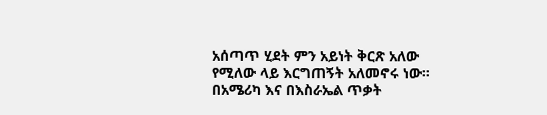አሰጣጥ ሂደት ምን አይነት ቅርጽ አለው የሚለው ላይ እርግጠኝት አለመኖሩ ነው።
በአሜሪካ እና በእስራኤል ጥቃት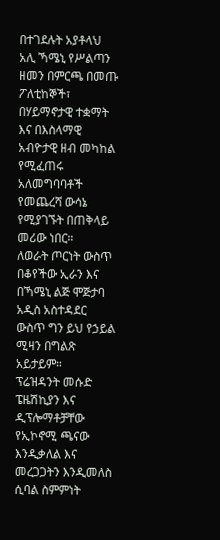በተገደሉት አያቶላህ አሊ ኻሜኒ የሥልጣን ዘመን በምርጫ በመጡ ፖለቲከኞች፣ በሃይማኖታዊ ተቋማት እና በእስላማዊ አብዮታዊ ዘብ መካከል የሚፈጠሩ አለመግባባቶች የመጨረሻ ውሳኔ የሚያገኙት በጠቅላይ መሪው ነበር።
ለወራት ጦርነት ውስጥ በቆየችው ኢራን እና በኻሜኒ ልጅ ሞጅታባ አዲስ አስተዳደር ውስጥ ግን ይህ የኃይል ሚዛን በግልጽ አይታይም።
ፕሬዝዳንት መሱድ ፔዜሽኪያን እና ዲፕሎማቶቻቸው የኢኮኖሚ ጫናው እንዲቃለል እና መረጋጋትን እንዲመለስ ሲባል ስምምነት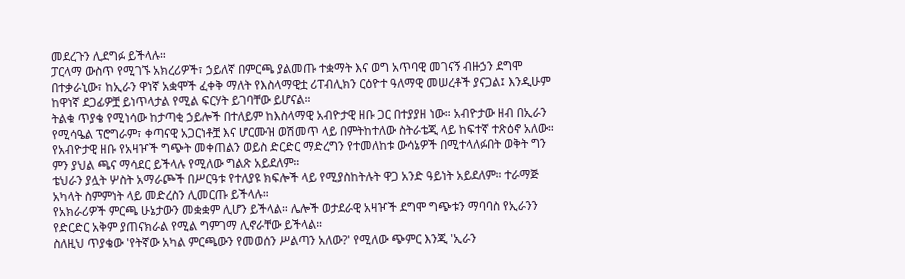መደረጉን ሊደግፉ ይችላሉ።
ፓርላማ ውስጥ የሚገኙ አክረሪዎች፣ ኃይለኛ በምርጫ ያልመጡ ተቋማት እና ወግ አጥባዊ መገናኝ ብዙኃን ደግሞ በተቃራኒው፣ ከኢራን ዋነኛ አቋሞች ፈቀቅ ማለት የእስላማዊቷ ሪፐብሊክን ርዕዮተ ዓለማዊ መሠረቶች ያናጋል፤ እንዲሁም ከዋነኛ ደጋፊዎቿ ይነጥላታል የሚል ፍርሃት ይገባቸው ይሆናል።
ትልቁ ጥያቄ የሚነሳው ከታጣቂ ኃይሎች በተለይም ከእስላማዊ አብዮታዊ ዘቡ ጋር በተያያዘ ነው። አብዮታው ዘብ በኢራን የሚሳዔል ፕሮግራም፣ ቀጣናዊ አጋርነቶቿ እና ሆርሙዝ ወሽመጥ ላይ በምትከተለው ስትራቴጂ ላይ ከፍተኛ ተጽዕኖ አለው።
የአብዮታዊ ዘቡ የአዛዦች ግጭት መቀጠልን ወይስ ድርድር ማድረግን የተመለከቱ ውሳኔዎች በሚተላለፉበት ወቅት ግን ምን ያህል ጫና ማሳደር ይችላሉ የሚለው ግልጽ አይደለም።
ቴህራን ያሏት ሦስት አማራጮች በሥርዓቱ የተለያዩ ክፍሎች ላይ የሚያስከትሉት ዋጋ አንድ ዓይነት አይደለም። ተራማጅ አካላት ስምምነት ላይ መድረስን ሊመርጡ ይችላሉ።
የአክራሪዎች ምርጫ ሁኔታውን መቋቋም ሊሆን ይችላል። ሌሎች ወታደራዊ አዛዦች ደግሞ ግጭቱን ማባባስ የኢራንን የድርድር አቅም ያጠናክራል የሚል ግምገማ ሊኖራቸው ይችላል።
ስለዚህ ጥያቄው 'የትኛው አካል ምርጫውን የመወሰን ሥልጣን አለው?' የሚለው ጭምር እንጂ 'ኢራን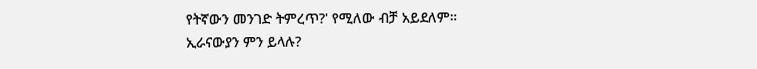የትኛውን መንገድ ትምረጥ?' የሚለው ብቻ አይደለም።
ኢራናውያን ምን ይላሉ?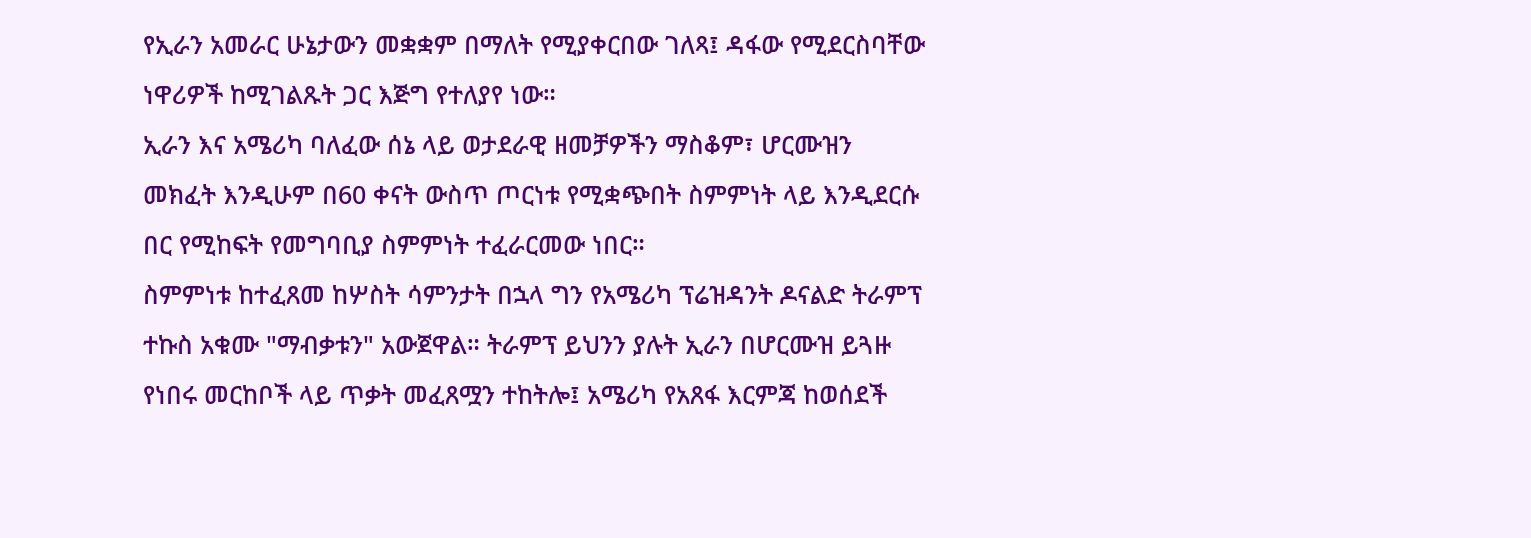የኢራን አመራር ሁኔታውን መቋቋም በማለት የሚያቀርበው ገለጻ፤ ዳፋው የሚደርስባቸው ነዋሪዎች ከሚገልጹት ጋር እጅግ የተለያየ ነው።
ኢራን እና አሜሪካ ባለፈው ሰኔ ላይ ወታደራዊ ዘመቻዎችን ማስቆም፣ ሆርሙዝን መክፈት እንዲሁም በ60 ቀናት ውስጥ ጦርነቱ የሚቋጭበት ስምምነት ላይ እንዲደርሱ በር የሚከፍት የመግባቢያ ስምምነት ተፈራርመው ነበር።
ስምምነቱ ከተፈጸመ ከሦስት ሳምንታት በኋላ ግን የአሜሪካ ፕሬዝዳንት ዶናልድ ትራምፕ ተኩስ አቁሙ "ማብቃቱን" አውጀዋል። ትራምፕ ይህንን ያሉት ኢራን በሆርሙዝ ይጓዙ የነበሩ መርከቦች ላይ ጥቃት መፈጸሟን ተከትሎ፤ አሜሪካ የአጸፋ እርምጃ ከወሰደች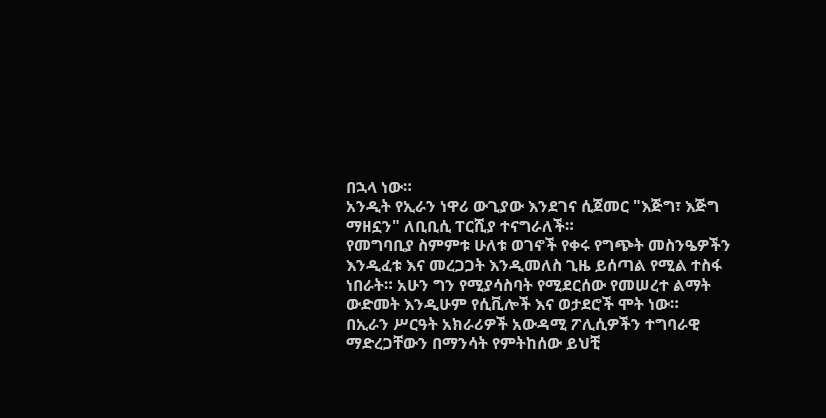በኋላ ነው።
አንዲት የኢራን ነዋሪ ውጊያው እንደገና ሲጀመር "እጅግ፣ እጅግ ማዘኗን" ለቢቢሲ ፐርሺያ ተናግራለች።
የመግባቢያ ስምምቱ ሁለቱ ወገኖች የቀሩ የግጭት መስንዔዎችን እንዲፈቱ እና መረጋጋት እንዲመለስ ጊዜ ይሰጣል የሚል ተስፋ ነበራት። አሁን ግን የሚያሳስባት የሚደርሰው የመሠረተ ልማት ውድመት እንዲሁም የሲቪሎች እና ወታደሮች ሞት ነው።
በኢራን ሥርዓት አክራሪዎች አውዳሚ ፖሊሲዎችን ተግባራዊ ማድረጋቸውን በማንሳት የምትከሰው ይህቺ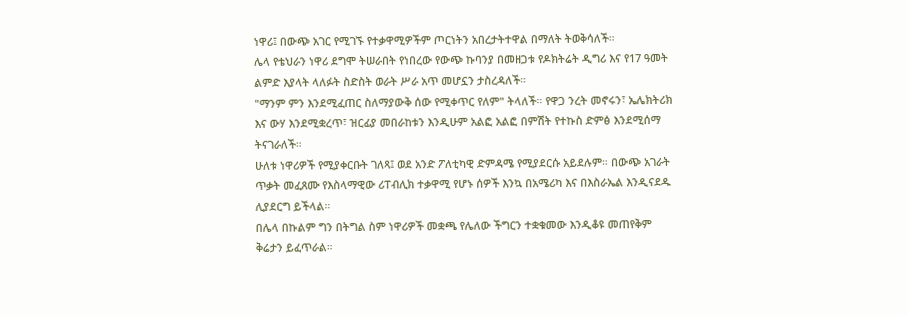ነዋሪ፤ በውጭ አገር የሚገኙ የተቃዋሚዎችም ጦርነትን አበረታትተዋል በማለት ትወቅሳለች።
ሌላ የቴህራን ነዋሪ ደግሞ ትሠራበት የነበረው የውጭ ኩባንያ በመዘጋቱ የዶክትሬት ዲግሪ እና የ17 ዓመት ልምድ እያላት ላለፉት ስድስት ወራት ሥራ አጥ መሆኗን ታስረዳለች።
"ማንም ምን እንደሚፈጠር ስለማያውቅ ሰው የሚቀጥር የለም" ትላለች። የዋጋ ንረት መኖሩን፣ ኤሌክትሪክ እና ውሃ እንደሚቋረጥ፣ ዝርፊያ መበራከቱን እንዲሁም አልፎ አልፎ በምሽት የተኩስ ድምፅ እንደሚሰማ ትናገራለች።
ሁለቱ ነዋሪዎች የሚያቀርቡት ገለጻ፤ ወደ አንድ ፖለቲካዊ ድምዳሜ የሚያደርሱ አይደሉም። በውጭ አገራት ጥቃት መፈጸሙ የእስላማዊው ሪፐብሊክ ተቃዋሚ የሆኑ ሰዎች እንኳ በአሜሪካ እና በእስራኤል እንዲናደዱ ሊያደርግ ይችላል።
በሌላ በኩልም ግን በትግል ስም ነዋሪዎች መቋጫ የሌለው ችግርን ተቋቁመው እንዲቆዩ መጠየቅም ቅሬታን ይፈጥራል።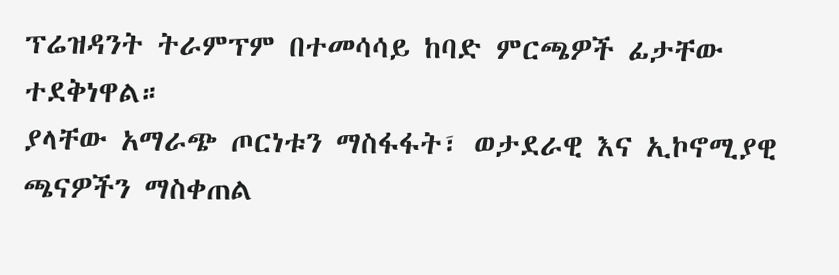ፕሬዝዳንት ትራምፕም በተመሳሳይ ከባድ ምርጫዎች ፊታቸው ተደቅነዋል።
ያላቸው አማራጭ ጦርነቱን ማስፋፋት፣ ወታደራዊ እና ኢኮኖሚያዊ ጫናዎችን ማስቀጠል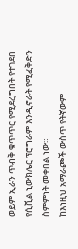ወይም ኢራን ጥብቅ ቁጥጥር የሚደረግበት የተገደበ የሲቪል ኒውክሌር ፕሮግራም እንዲኖራት የሚፈቅድን ስምምነት መቀበል ነው።
ከእነዚህ አማራጮች ውስጥ የትኛውም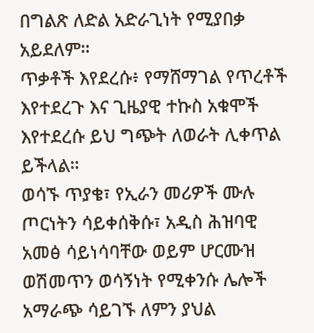በግልጽ ለድል አድራጊነት የሚያበቃ አይደለም።
ጥቃቶች እየደረሱ፥ የማሸማገል የጥረቶች እየተደረጉ እና ጊዜያዊ ተኩስ አቁሞች እየተደረሱ ይህ ግጭት ለወራት ሊቀጥል ይችላል።
ወሳኙ ጥያቄ፣ የኢራን መሪዎች ሙሉ ጦርነትን ሳይቀሰቅሱ፣ አዲስ ሕዝባዊ አመፅ ሳይነሳባቸው ወይም ሆርሙዝ ወሽመጥን ወሳኝነት የሚቀንሱ ሌሎች አማራጭ ሳይገኙ ለምን ያህል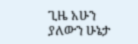ጊዜ አሁን ያለውን ሁኔታ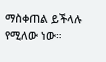ማስቀጠል ይችላሉ የሚለው ነው።